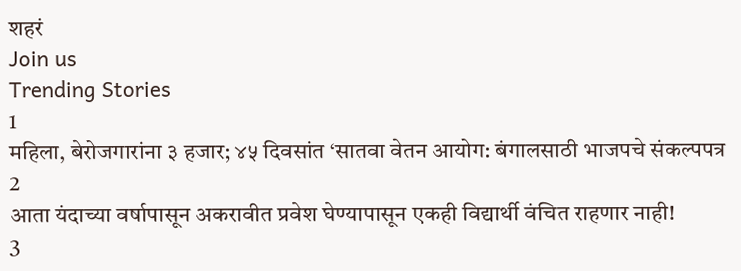शहरं
Join us
Trending Stories
1
महिला, बेरोजगारांना ३ हजार; ४५ दिवसांत ‘सातवा वेतन आयोग: बंगालसाठी भाजपचे संकल्पपत्र
2
आता यंदाच्या वर्षापासून अकरावीत प्रवेश घेण्यापासून एकही विद्यार्थी वंचित राहणार नाही!
3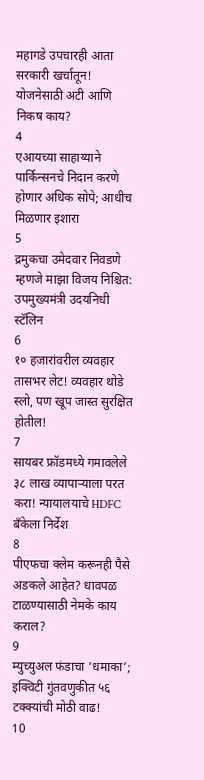महागडे उपचारही आता सरकारी खर्चातून! योजनेसाठी अटी आणि निकष काय?
4
एआयच्या साहाय्याने पार्किन्सनचे निदान करणे होणार अधिक सोपे; आधीच मिळणार इशारा
5
द्रमुकचा उमेदवार निवडणे म्हणजे माझा विजय निश्चित: उपमुख्यमंत्री उदयनिधी स्टॅलिन
6
१० हजारांवरील व्यवहार तासभर लेट! व्यवहार थोडे स्लो, पण खूप जास्त सुरक्षित होतील!
7
सायबर फ्रॉडमध्ये गमावलेले ३८ लाख व्यापाऱ्याला परत करा! न्यायालयाचे HDFC बँकेला निर्देश
8
पीएफचा क्लेम करूनही पैसे अडकले आहेत? धावपळ टाळण्यासाठी नेमके काय कराल?
9
म्युच्युअल फंडाचा ‘धमाका’; इक्विटी गुंतवणुकीत ५६ टक्क्यांची मोठी वाढ!
10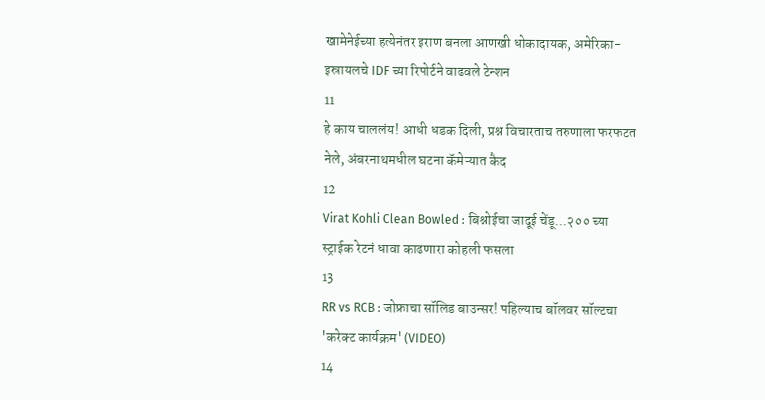खामेनेईच्या हत्येनंतर इराण बनला आणखी धोकादायक, अमेरिका-इस्रायलचे IDF च्या रिपोर्टने वाढवले टेन्शन
11
हे काय चाललंय! आधी धडक दिली, प्रश्न विचारताच तरुणाला फरफटत नेले, अंबरनाथमधील घटना कॅमेऱ्यात कैद
12
Virat Kohli Clean Bowled : बिश्नोईचा जादूई चेंडू...२०० च्या स्ट्राईक रेटनं धावा काढणारा कोहली फसला
13
RR vs RCB : जोफ्राचा सॉलिड बाउन्सर! पहिल्याच बॉलवर सॉल्टचा 'करेक्ट कार्यक्रम' (VIDEO)
14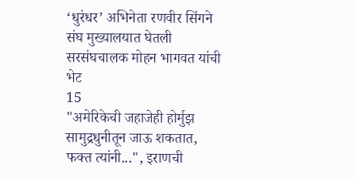‘धुरंधर’ अभिनेता रणवीर सिंगने संघ मुख्यालयात घेतली सरसंघचालक मोहन भागवत यांची भेट
15
"अमेरिकेची जहाजेही होर्मुझ सामुद्रधुनीतून जाऊ शकतात, फक्त त्यांनी...", इराणची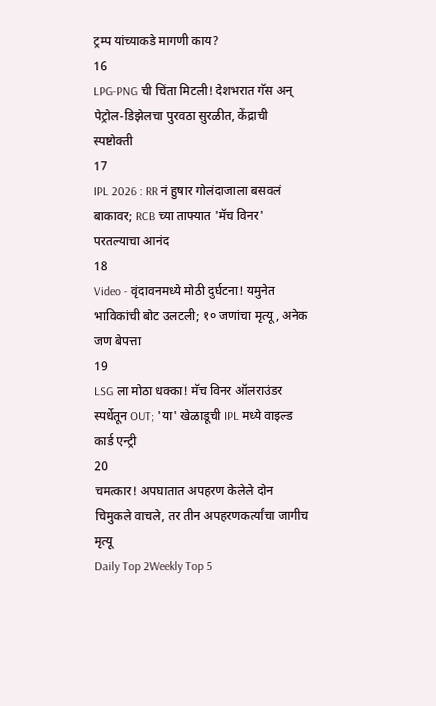ट्रम्प यांच्याकडे मागणी काय?
16
LPG-PNG ची चिंता मिटली! देशभरात गॅस अन् पेट्रोल-डिझेलचा पुरवठा सुरळीत, केंद्राची स्पष्टोक्ती
17
IPL 2026 : RR नं हुषार गोलंदाजाला बसवलं बाकावर; RCB च्या ताफ्यात 'मॅच विनर' परतल्याचा आनंद
18
Video - वृंदावनमध्ये मोठी दुर्घटना! यमुनेत भाविकांची बोट उलटली; १० जणांचा मृत्यू, अनेक जण बेपत्ता
19
LSG ला मोठा धक्का! मॅच विनर ऑलराउंडर स्पर्धेतून OUT; 'या' खेळाडूची IPL मध्ये वाइल्ड कार्ड एन्ट्री
20
चमत्कार! अपघातात अपहरण केलेले दोन चिमुकले वाचले, तर तीन अपहरणकर्त्यांचा जागीच मृत्यू
Daily Top 2Weekly Top 5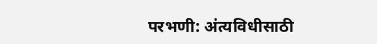परभणी: अंत्यविधीसाठी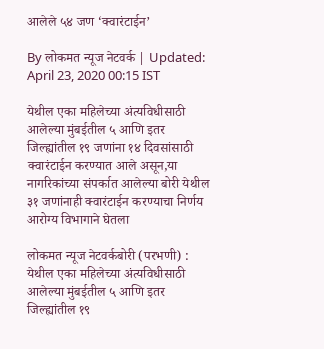आलेले ५४ जण ‘क्वारंटाईन’

By लोकमत न्यूज नेटवर्क | Updated: April 23, 2020 00:15 IST

येथील एका महिलेच्या अंत्यविधीसाठी आलेल्या मुंबईतील ५ आणि इतर जिल्ह्यांतील १९ जणांना १४ दिवसांसाठी क्वारंटाईन करण्यात आले असून,या नागरिकांच्या संपर्कात आलेल्या बोरी येथील ३१ जणांनाही क्वारंटाईन करण्याचा निर्णय आरोग्य विभागाने घेतला

लोकमत न्यूज नेटवर्कबोरी (परभणी) : येथील एका महिलेच्या अंत्यविधीसाठी आलेल्या मुंबईतील ५ आणि इतर जिल्ह्यांतील १९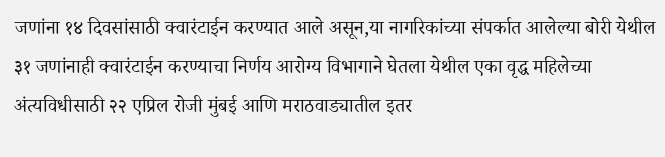जणांना १४ दिवसांसाठी क्वारंटाईन करण्यात आले असून,या नागरिकांच्या संपर्कात आलेल्या बोरी येथील ३१ जणांनाही क्वारंटाईन करण्याचा निर्णय आरोग्य विभागाने घेतला येथील एका वृद्ध महिलेच्या अंत्यविधीसाठी २२ एप्रिल रोजी मुंबई आणि मराठवाड्यातील इतर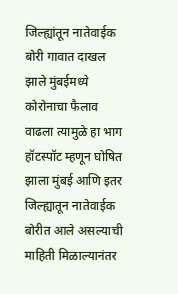जिल्ह्यांतून नातेवाईक बोरी गावात दाखल झाले मुंबईमध्ये कोरोनाचा फैलाव वाढला त्यामुळे हा भाग हॉटस्पॉट म्हणून घोषित झाला मुंबई आणि इतर जिल्ह्यातून नातेवाईक बोरीत आले असल्याची माहिती मिळाल्यानंतर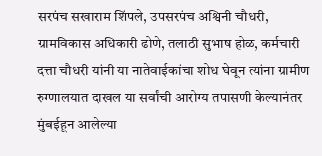सरपंच सखाराम शिंपले, उपसरपंच अश्विनी चौधरी, ग्रामविकास अधिकारी ढोणे, तलाठी सुभाष होळ, कर्मचारी दत्ता चौधरी यांनी या नातेवाईकांचा शोध घेवून त्यांना ग्रामीण रुग्णालयात दाखल या सर्वांची आरोग्य तपासणी केल्यानंतर मुंबईहून आलेल्या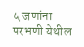५ जणांना परभणी येथील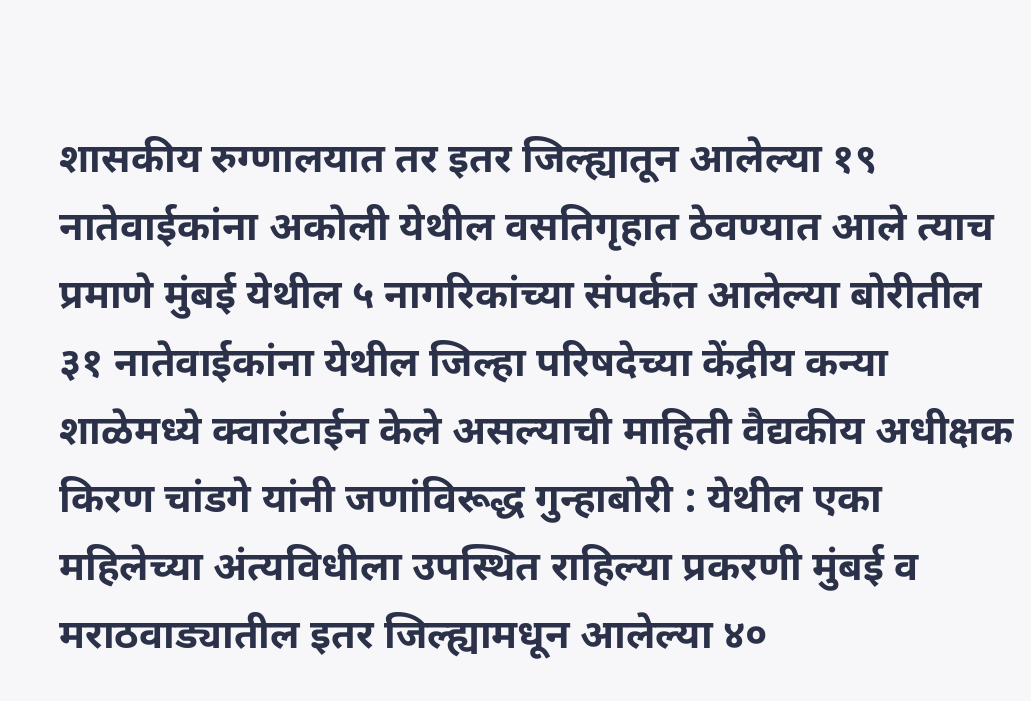शासकीय रुग्णालयात तर इतर जिल्ह्यातून आलेल्या १९ नातेवाईकांना अकोली येथील वसतिगृहात ठेवण्यात आले त्याच प्रमाणे मुंबई येथील ५ नागरिकांच्या संपर्कत आलेल्या बोरीतील ३१ नातेवाईकांना येथील जिल्हा परिषदेच्या केंद्रीय कन्या शाळेमध्ये क्वारंटाईन केले असल्याची माहिती वैद्यकीय अधीक्षक किरण चांडगे यांनी जणांविरूद्ध गुन्हाबोरी : येथील एका महिलेच्या अंत्यविधीला उपस्थित राहिल्या प्रकरणी मुंबई व मराठवाड्यातील इतर जिल्ह्यामधून आलेल्या ४०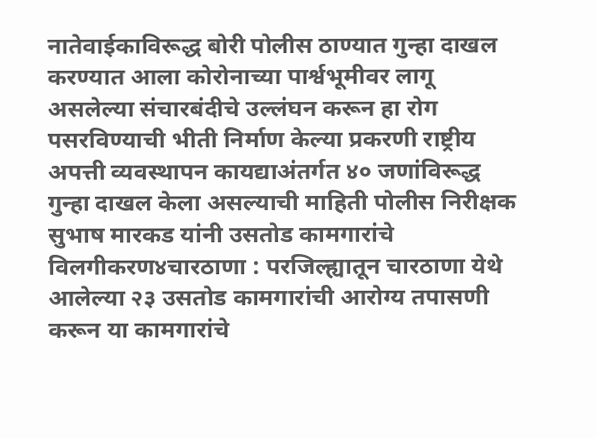नातेवाईकाविरूद्ध बोरी पोलीस ठाण्यात गुन्हा दाखल करण्यात आला कोरोनाच्या पार्श्वभूमीवर लागू असलेल्या संचारबंदीचे उल्लंघन करून हा रोग पसरविण्याची भीती निर्माण केल्या प्रकरणी राष्ट्रीय अपत्ती व्यवस्थापन कायद्याअंतर्गत ४० जणांविरूद्ध गुन्हा दाखल केला असल्याची माहिती पोलीस निरीक्षक सुभाष मारकड यांनी उसतोड कामगारांचे विलगीकरण४चारठाणा : परजिल्ह्यातून चारठाणा येथे आलेल्या २३ उसतोड कामगारांची आरोग्य तपासणी करून या कामगारांचे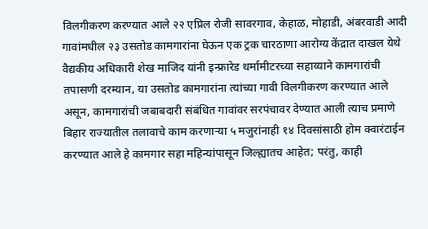विलगीकरण करण्यात आले २२ एप्रिल रोजी सावरगाव, केहाळ, मोहाडी, अंबरवाडी आदी गावांमधील २३ उसतोड कामगारांना घेऊन एक ट्रक चारठाणा आरोग्य केंद्रात दाखल येथे वैद्यकीय अधिकारी शेख माजिद यांनी इन्फ्रारेड थर्मामीटरच्या सहाय्याने कामगारांची तपासणी दरम्यान, या उसतोड कामगारांना त्यांच्या गावी विलगीकरण करण्यात आले असून, कामगारांची जबाबदारी संबंधित गावांवर सरपंचावर देण्यात आली त्याच प्रमाणे बिहार राज्यातील तलावाचे काम करणाऱ्या ५ मजुरांनाही १४ दिवसांसाठी होम क्वारंटाईन करण्यात आले हे कामगार सहा महिन्यांपासून जिल्ह्यातच आहेत; परंतु, काही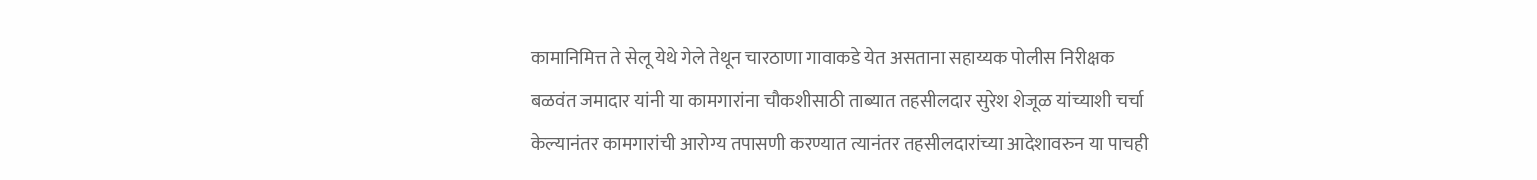कामानिमित्त ते सेलू येथे गेले तेथून चारठाणा गावाकडे येत असताना सहाय्यक पोलीस निरीक्षक बळवंत जमादार यांनी या कामगारांना चौकशीसाठी ताब्यात तहसीलदार सुरेश शेजूळ यांच्याशी चर्चा केल्यानंतर कामगारांची आरोग्य तपासणी करण्यात त्यानंतर तहसीलदारांच्या आदेशावरुन या पाचही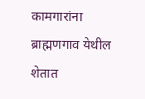कामगारांना ब्राह्मणगाव येथील शेतात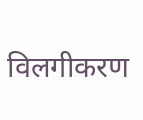विलगीकरण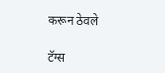करून ठेवले

टॅग्स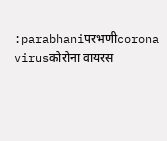:parabhaniपरभणीcorona virusकोरोना वायरस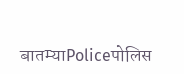बातम्याPoliceपोलिस